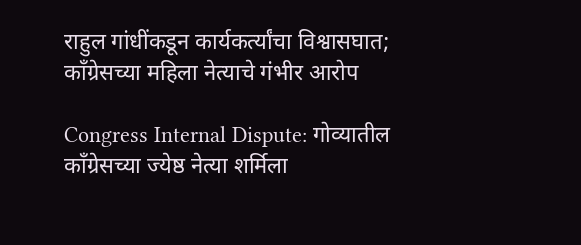राहुल गांधींकडून कार्यकर्त्यांचा विश्वासघात; काँग्रेसच्या महिला नेत्याचे गंभीर आरोप

Congress Internal Dispute: गोव्यातील काँग्रेसच्या ज्येष्ठ नेत्या शर्मिला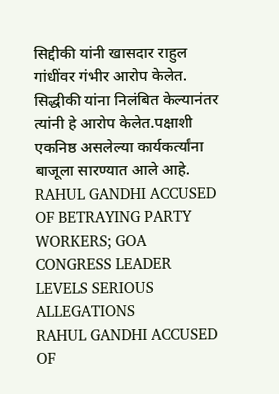सिद्दीकी यांनी खासदार राहुल गांधींवर गंभीर आरोप केलेत. सिद्धीकी यांना निलंबित केल्यानंतर त्यांनी हे आरोप केलेत.पक्षाशी एकनिष्ठ असलेल्या कार्यकर्त्यांना बाजूला सारण्यात आले आहे.
RAHUL GANDHI ACCUSED OF BETRAYING PARTY WORKERS; GOA CONGRESS LEADER LEVELS SERIOUS ALLEGATIONS
RAHUL GANDHI ACCUSED OF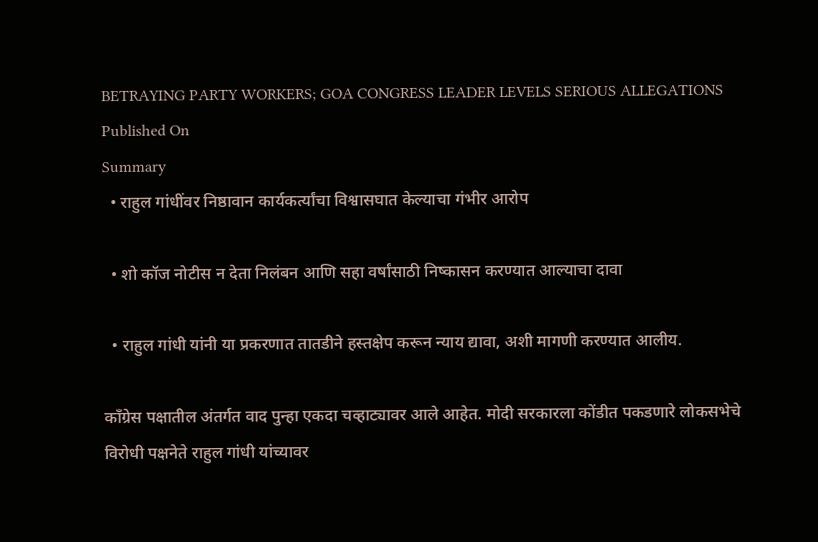BETRAYING PARTY WORKERS; GOA CONGRESS LEADER LEVELS SERIOUS ALLEGATIONS
Published On
Summary
  • राहुल गांधींवर निष्ठावान कार्यकर्त्यांचा विश्वासघात केल्याचा गंभीर आरोप

  • शो कॉज नोटीस न देता निलंबन आणि सहा वर्षांसाठी निष्कासन करण्यात आल्याचा दावा

  • राहुल गांधी यांनी या प्रकरणात तातडीने हस्तक्षेप करून न्याय द्यावा, अशी मागणी करण्यात आलीय.

काँग्रेस पक्षातील अंतर्गत वाद पुन्हा एकदा चव्हाट्यावर आले आहेत. मोदी सरकारला कोंडीत पकडणारे लोकसभेचे विरोधी पक्षनेते राहुल गांधी यांच्यावर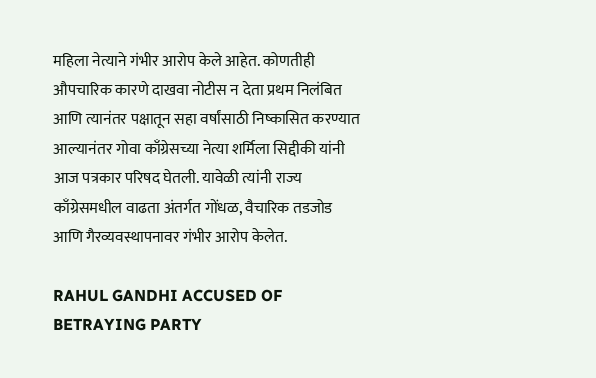महिला नेत्याने गंभीर आरोप केले आहेत. कोणतीही औपचारिक कारणे दाखवा नोटीस न देता प्रथम निलंबित आणि त्यानंतर पक्षातून सहा वर्षांसाठी निष्कासित करण्यात आल्यानंतर गोवा काँग्रेसच्या नेत्या शर्मिला सिद्दीकी यांनी आज पत्रकार परिषद घेतली. यावेळी त्यांनी राज्य काँग्रेसमधील वाढता अंतर्गत गोंधळ, वैचारिक तडजोड आणि गैरव्यवस्थापनावर गंभीर आरोप केलेत.

RAHUL GANDHI ACCUSED OF BETRAYING PARTY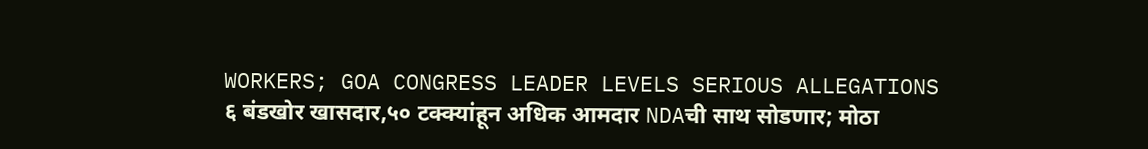WORKERS; GOA CONGRESS LEADER LEVELS SERIOUS ALLEGATIONS
६ बंडखोर खासदार,५० टक्क्यांहून अधिक आमदार NDAची साथ सोडणार; मोठा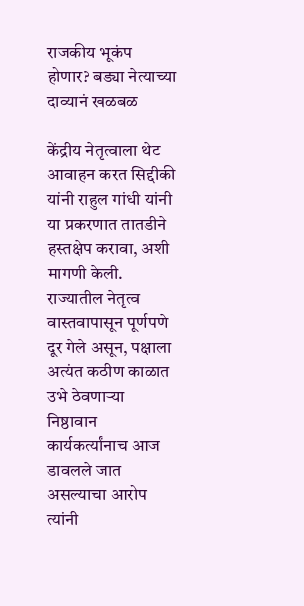राजकीय भूकंप होणार? बड्या नेत्याच्या दाव्यानं खळबळ

केंद्रीय नेतृत्वाला थेट आवाहन करत सिद्दीकी यांनी राहुल गांधी यांनी या प्रकरणात तातडीने हस्तक्षेप करावा, अशी मागणी केली. राज्यातील नेतृत्व वास्तवापासून पूर्णपणे दूर गेले असून, पक्षाला अत्यंत कठीण काळात उभे ठेवणाऱ्या निष्ठावान कार्यकर्त्यांनाच आज डावलले जात असल्याचा आरोप त्यांनी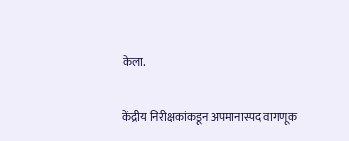केला.

केंद्रीय निरीक्षकांकडून अपमानास्पद वागणूक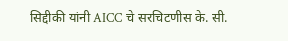सिद्दीकी यांनी AICC चे सरचिटणीस के. सी.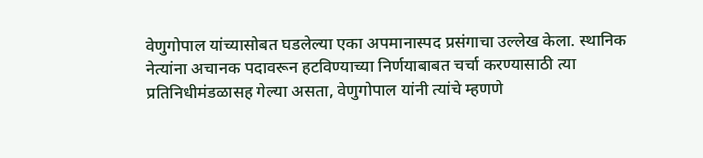वेणुगोपाल यांच्यासोबत घडलेल्या एका अपमानास्पद प्रसंगाचा उल्लेख केला. स्थानिक नेत्यांना अचानक पदावरून हटविण्याच्या निर्णयाबाबत चर्चा करण्यासाठी त्या प्रतिनिधीमंडळासह गेल्या असता, वेणुगोपाल यांनी त्यांचे म्हणणे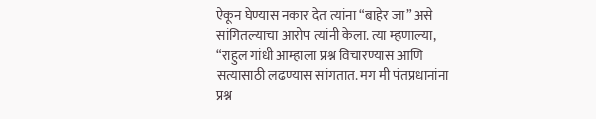ऐकून घेण्यास नकार देत त्यांना “बाहेर जा” असे सांगितल्याचा आरोप त्यांनी केला. त्या म्हणाल्या, “राहुल गांधी आम्हाला प्रश्न विचारण्यास आणि सत्यासाठी लढण्यास सांगतात. मग मी पंतप्रधानांना प्रश्न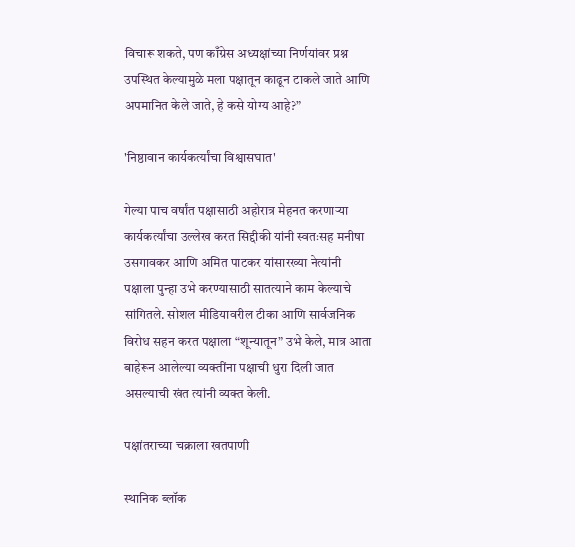विचारू शकते, पण काँग्रेस अध्यक्षांच्या निर्णयांवर प्रश्न उपस्थित केल्यामुळे मला पक्षातून काढून टाकले जाते आणि अपमानित केले जाते, हे कसे योग्य आहे?”

'निष्ठावान कार्यकर्त्यांचा विश्वासघात'

गेल्या पाच वर्षांत पक्षासाठी अहोरात्र मेहनत करणाऱ्या कार्यकर्त्यांचा उल्लेख करत सिद्दीकी यांनी स्वतःसह मनीषा उसगावकर आणि अमित पाटकर यांसारख्या नेत्यांनी पक्षाला पुन्हा उभे करण्यासाठी सातत्याने काम केल्याचे सांगितले. सोशल मीडियावरील टीका आणि सार्वजनिक विरोध सहन करत पक्षाला “शून्यातून” उभे केले, मात्र आता बाहेरून आलेल्या व्यक्तींना पक्षाची धुरा दिली जात असल्याची खंत त्यांनी व्यक्त केली.

पक्षांतराच्या चक्राला खतपाणी

स्थानिक ब्लॉक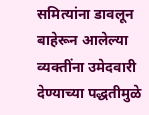समित्यांना डावलून बाहेरून आलेल्या व्यक्तींना उमेदवारी देण्याच्या पद्धतीमुळे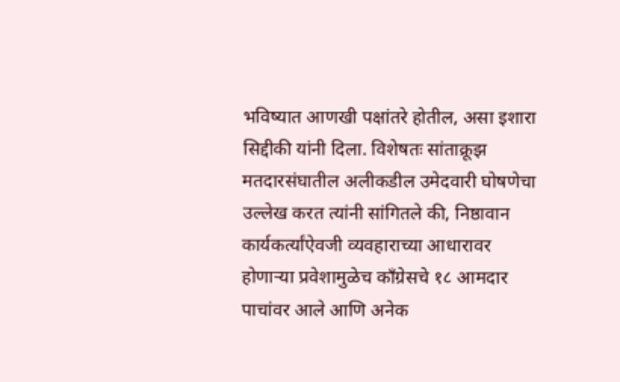भविष्यात आणखी पक्षांतरे होतील, असा इशारा सिद्दीकी यांनी दिला. विशेषतः सांताक्रूझ मतदारसंघातील अलीकडील उमेदवारी घोषणेचा उल्लेख करत त्यांनी सांगितले की, निष्ठावान कार्यकर्त्यांऐवजी व्यवहाराच्या आधारावर होणाऱ्या प्रवेशामुळेच काँग्रेसचे १८ आमदार पाचांवर आले आणि अनेक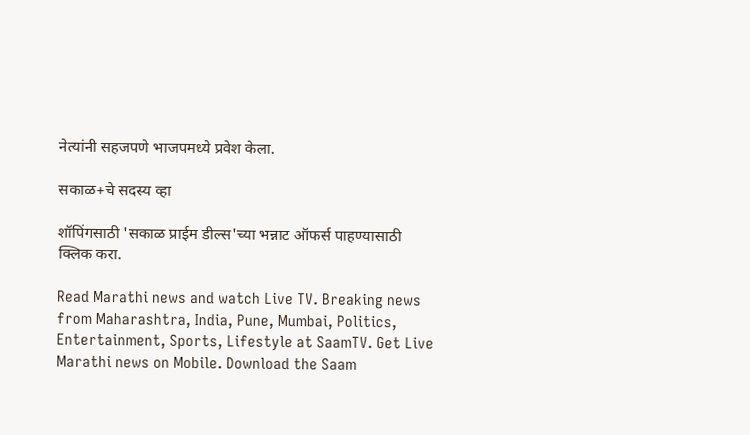नेत्यांनी सहजपणे भाजपमध्ये प्रवेश केला.

सकाळ+चे सदस्य व्हा

शॉपिंगसाठी 'सकाळ प्राईम डील्स'च्या भन्नाट ऑफर्स पाहण्यासाठी क्लिक करा.

Read Marathi news and watch Live TV. Breaking news from Maharashtra, India, Pune, Mumbai, Politics, Entertainment, Sports, Lifestyle at SaamTV. Get Live Marathi news on Mobile. Download the Saam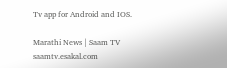Tv app for Android and IOS.

Marathi News | Saam TV
saamtv.esakal.com